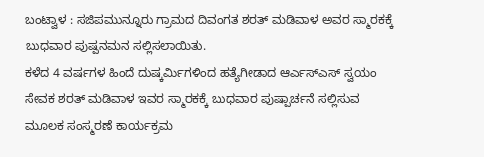ಬಂಟ್ವಾಳ : ಸಜಿಪಮುನ್ನೂರು ಗ್ರಾಮದ ದಿವಂಗತ ಶರತ್ ಮಡಿವಾಳ ಅವರ ಸ್ಮಾರಕಕ್ಕೆ ಬುಧವಾರ ಪುಷ್ಪನಮನ ಸಲ್ಲಿಸಲಾಯಿತು.
ಕಳೆದ 4 ವರ್ಷಗಳ ಹಿಂದೆ ದುಷ್ಕರ್ಮಿಗಳಿಂದ ಹತ್ಯೆಗೀಡಾದ ಆರ್ಎಸ್ಎಸ್ ಸ್ವಯಂ ಸೇವಕ ಶರತ್ ಮಡಿವಾಳ ಇವರ ಸ್ಮಾರಕಕ್ಕೆ ಬುಧವಾರ ಪುಷ್ಪಾರ್ಚನೆ ಸಲ್ಲಿಸುವ ಮೂಲಕ ಸಂಸ್ಮರಣೆ ಕಾರ್ಯಕ್ರಮ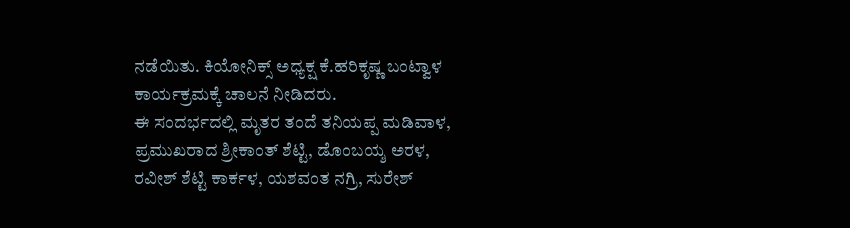ನಡೆಯಿತು. ಕಿಯೋನಿಕ್ಸ್ ಅಧ್ಯಕ್ಷ ಕೆ.ಹರಿಕೃಷ್ಣ ಬಂಟ್ವಾಳ ಕಾರ್ಯಕ್ರಮಕ್ಕೆ ಚಾಲನೆ ನೀಡಿದರು.
ಈ ಸಂದರ್ಭದಲ್ಲಿ ಮೃತರ ತಂದೆ ತನಿಯಪ್ಪ ಮಡಿವಾಳ, ಪ್ರಮುಖರಾದ ಶ್ರೀಕಾಂತ್ ಶೆಟ್ಟಿ, ಡೊಂಬಯ್ಶ ಅರಳ,
ರವೀಶ್ ಶೆಟ್ಟಿ ಕಾರ್ಕಳ, ಯಶವಂತ ನಗ್ರಿ, ಸುರೇಶ್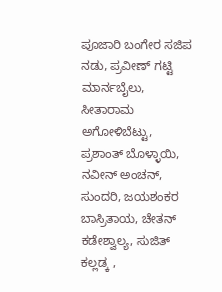ಪೂಜಾರಿ ಬಂಗೇರ ಸಜಿಪ ನಡು, ಪ್ರವೀಣ್ ಗಟ್ಟಿ ಮಾರ್ನಬೈಲು, ಸೀತಾರಾಮ ಅಗೋಳಿಬೆಟ್ಟು, ಪ್ರಶಾಂತ್ ಬೊಳ್ಳಾಯಿ, ನವೀನ್ ಅಂಚನ್, ಸುಂದರಿ, ಜಯಶಂಕರ ಬಾಸ್ರಿತಾಯ, ಚೇತನ್ ಕಡೇಶ್ವಾಲ್ಯ, ಸುಜಿತ್ ಕಲ್ಲಡ್ಕ ,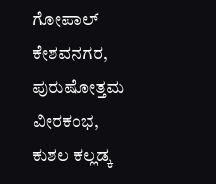ಗೋಪಾಲ್ ಕೇಶವನಗರ, ಪುರುಷೋತ್ತಮ ವೀರಕಂಭ, ಕುಶಲ ಕಲ್ಲಡ್ಕ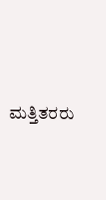ಮತ್ತಿತರರು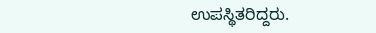ಉಪಸ್ಥಿತರಿದ್ದರು.